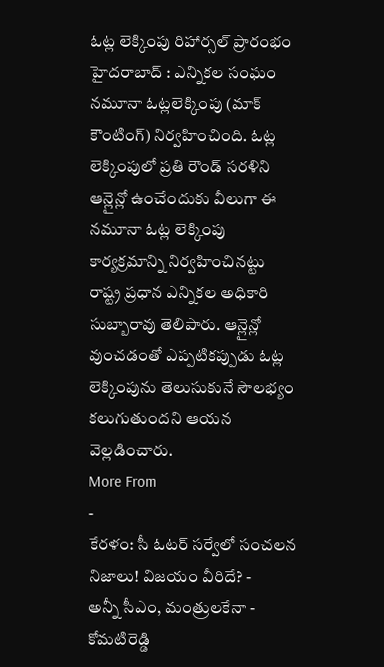ఓట్ల లెక్కింపు రిహార్సల్ ప్రారంభం
హైదరాబాద్ : ఎన్నికల సంఘం నమూనా ఓట్లలెక్కింపు (మాక్ కౌంటింగ్) నిర్వహించింది. ఓట్ల లెక్కింపులో ప్రతి రౌండ్ సరళిని ఆన్లైన్లో ఉంచేందుకు వీలుగా ఈ నమూనా ఓట్ల లెక్కింపు కార్యక్రమాన్ని నిర్వహించినట్టు రాష్ట్ర ప్రధాన ఎన్నికల అధికారి సుబ్బారావు తెలిపారు. ఆన్లైన్లో వుంచడంతో ఎప్పటికప్పుడు ఓట్ల లెక్కింపును తెలుసుకునే సౌలభ్యం కలుగుతుందని ఆయన వెల్లడించారు.
More From
-
కేరళం: సీ ఓటర్ సర్వేలో సంచలన నిజాలు! విజయం వీరిదే? -
అన్నీ సీఎం, మంత్రులకేనా - కోమటిరెడ్డి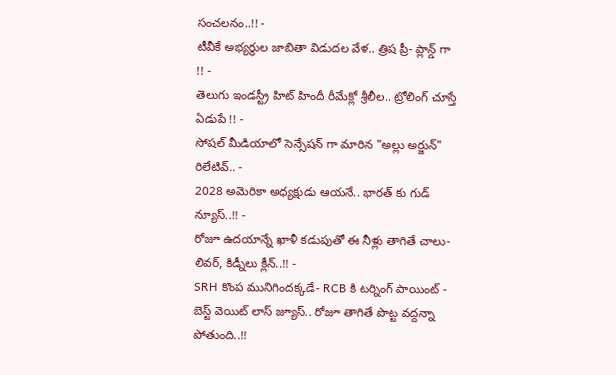సంచలనం..!! -
టీవీకే అభ్యర్థుల జాబితా విడుదల వేళ.. త్రిష ప్రీ- ప్లాన్డ్ గా !! -
తెలుగు ఇండస్ట్రీ హిట్ హిందీ రీమేక్లో శ్రీలీల.. ట్రోలింగ్ చూస్తే ఏడుపే !! -
సోషల్ మీడియాలో సెన్సేషన్ గా మారిన "అల్లు అర్జున్" రిలేటివ్.. -
2028 అమెరికా అధ్యక్షుడు ఆయనే.. భారత్ కు గుడ్ న్యూస్..!! -
రోజూ ఉదయాన్నే ఖాళీ కడుపుతో ఈ నీళ్లు తాగితే చాలు- లివర్, కిడ్నీలు క్లీన్..!! -
SRH కొంప మునిగిందక్కడే- RCB కి టర్నింగ్ పాయింట్ -
బెస్ట్ వెయిట్ లాస్ జ్యూస్.. రోజూ తాగితే పొట్ట వద్దన్నా పోతుంది..!!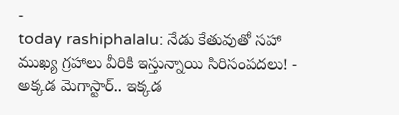-
today rashiphalalu: నేడు కేతువుతో సహా ముఖ్య గ్రహాలు వీరికి ఇస్తున్నాయి సిరిసంపదలు! -
అక్కడ మెగాస్టార్.. ఇక్కడ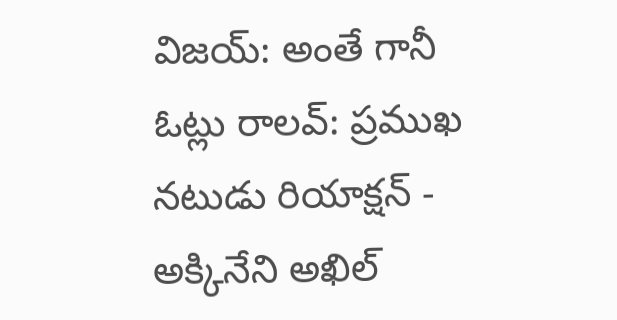విజయ్: అంతే గానీ ఓట్లు రాలవ్: ప్రముఖ నటుడు రియాక్షన్ -
అక్కినేని అఖిల్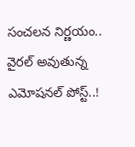సంచలన నిర్ణయం.. వైరల్ అవుతున్న ఎమోషనల్ పోస్ట్..!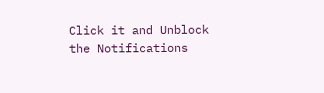Click it and Unblock the Notifications